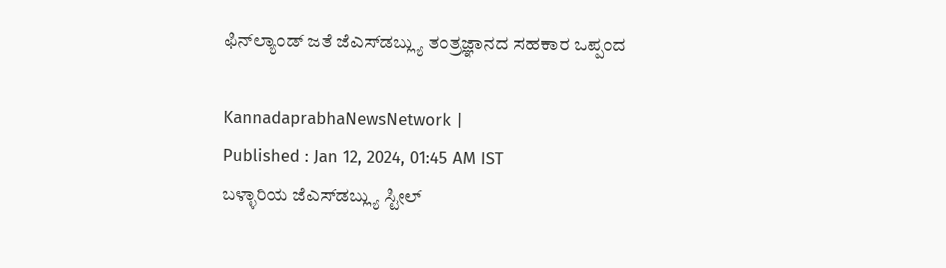ಫಿನ್‌ಲ್ಯಾಂಡ್ ಜತೆ ಜೆಎಸ್‌ಡಬ್ಲ್ಯು ತಂತ್ರಜ್ಞಾನದ ಸಹಕಾರ ಒಪ್ಪಂದ

KannadaprabhaNewsNetwork |
Published : Jan 12, 2024, 01:45 AM IST
ಬಳ್ಳಾರಿಯ ಜೆಎಸ್‌ಡಬ್ಲ್ಯು ಸ್ಟೀಲ್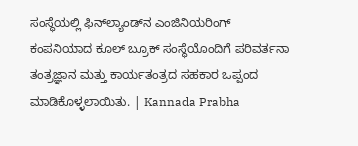ಸಂಸ್ಥೆಯಲ್ಲಿ ಫಿನ್‌ಲ್ಯಾಂಡ್‌ನ ಎಂಜಿನಿಯರಿಂಗ್ ಕಂಪನಿಯಾದ ಕೂಲ್ ಬ್ರೂಕ್ ಸಂಸ್ಥೆಯೊಂದಿಗೆ ಪರಿವರ್ತನಾ ತಂತ್ರಜ್ಞಾನ ಮತ್ತು ಕಾರ್ಯತಂತ್ರದ ಸಹಕಾರ ಒಪ್ಪಂದ ಮಾಡಿಕೊಳ್ಳಲಾಯಿತು. | Kannada Prabha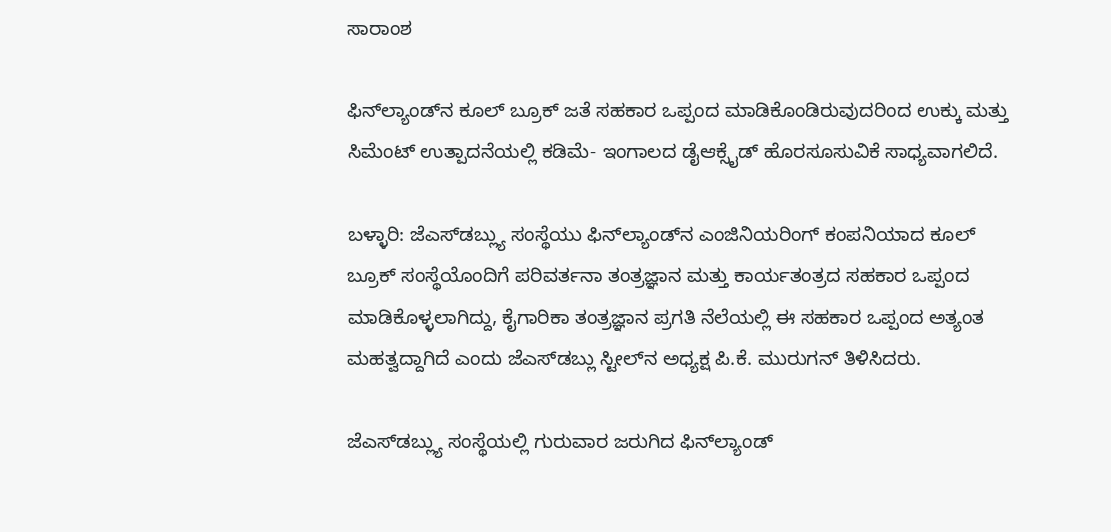ಸಾರಾಂಶ

ಫಿನ್‌ಲ್ಯಾಂಡ್‌ನ ಕೂಲ್ ಬ್ರೂಕ್ ಜತೆ ಸಹಕಾರ ಒಪ್ಪಂದ ಮಾಡಿಕೊಂಡಿರುವುದರಿಂದ ಉಕ್ಕು ಮತ್ತು ಸಿಮೆಂಟ್ ಉತ್ಪಾದನೆಯಲ್ಲಿ ಕಡಿಮೆ- ಇಂಗಾಲದ ಡೈಆಕ್ಸೈಡ್ ಹೊರಸೂಸುವಿಕೆ ಸಾಧ್ಯವಾಗಲಿದೆ.

ಬಳ್ಳಾರಿ: ಜೆಎಸ್‌ಡಬ್ಲ್ಯು ಸಂಸ್ಥೆಯು ಫಿನ್‌ಲ್ಯಾಂಡ್‌ನ ಎಂಜಿನಿಯರಿಂಗ್ ಕಂಪನಿಯಾದ ಕೂಲ್ ಬ್ರೂಕ್ ಸಂಸ್ಥೆಯೊಂದಿಗೆ ಪರಿವರ್ತನಾ ತಂತ್ರಜ್ಞಾನ ಮತ್ತು ಕಾರ್ಯತಂತ್ರದ ಸಹಕಾರ ಒಪ್ಪಂದ ಮಾಡಿಕೊಳ್ಳಲಾಗಿದ್ದು, ಕೈಗಾರಿಕಾ ತಂತ್ರಜ್ಞಾನ ಪ್ರಗತಿ ನೆಲೆಯಲ್ಲಿ ಈ ಸಹಕಾರ ಒಪ್ಪಂದ ಅತ್ಯಂತ ಮಹತ್ವದ್ದಾಗಿದೆ ಎಂದು ಜೆಎಸ್‌ಡಬ್ಲು ಸ್ಟೀಲ್‌ನ ಅಧ್ಯಕ್ಷ ಪಿ.ಕೆ. ಮುರುಗನ್ ತಿಳಿಸಿದರು.

ಜೆಎಸ್‌ಡಬ್ಲ್ಯು ಸಂಸ್ಥೆಯಲ್ಲಿ ಗುರುವಾರ ಜರುಗಿದ ಫಿನ್‌ಲ್ಯಾಂಡ್‌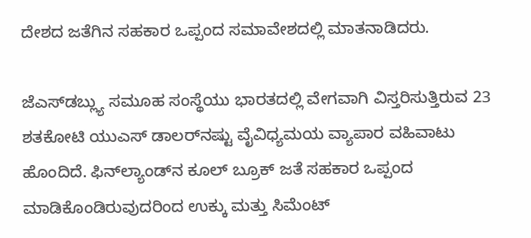ದೇಶದ ಜತೆಗಿನ ಸಹಕಾರ ಒಪ್ಪಂದ ಸಮಾವೇಶದಲ್ಲಿ ಮಾತನಾಡಿದರು.

ಜೆಎಸ್‌ಡಬ್ಲ್ಯು ಸಮೂಹ ಸಂಸ್ಥೆಯು ಭಾರತದಲ್ಲಿ ವೇಗವಾಗಿ ವಿಸ್ತರಿಸುತ್ತಿರುವ 23 ಶತಕೋಟಿ ಯುಎಸ್ ಡಾಲರ್‌ನಷ್ಟು ವೈವಿಧ್ಯಮಯ ವ್ಯಾಪಾರ ವಹಿವಾಟು ಹೊಂದಿದೆ. ಫಿನ್‌ಲ್ಯಾಂಡ್‌ನ ಕೂಲ್ ಬ್ರೂಕ್ ಜತೆ ಸಹಕಾರ ಒಪ್ಪಂದ ಮಾಡಿಕೊಂಡಿರುವುದರಿಂದ ಉಕ್ಕು ಮತ್ತು ಸಿಮೆಂಟ್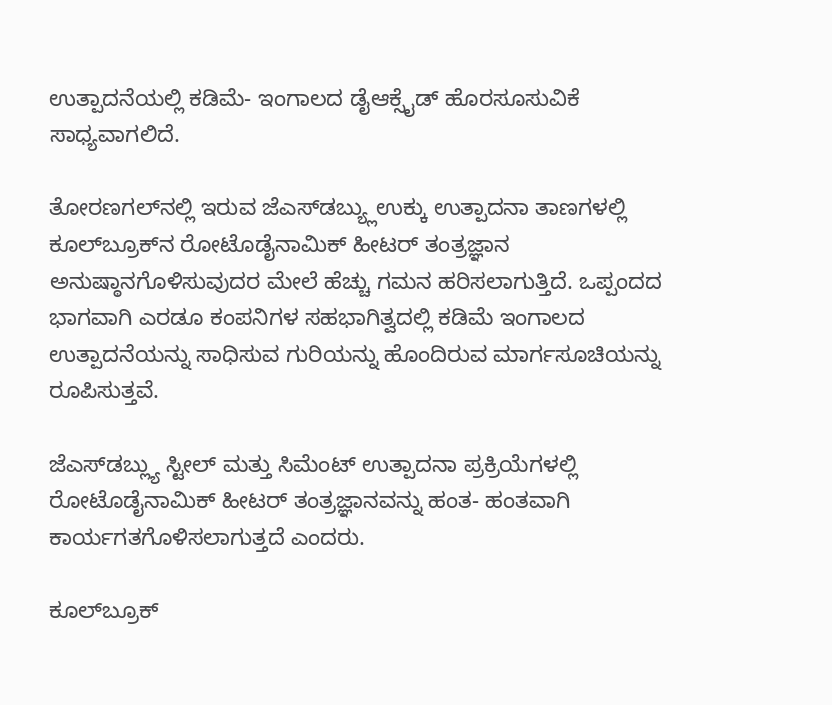ಉತ್ಪಾದನೆಯಲ್ಲಿ ಕಡಿಮೆ- ಇಂಗಾಲದ ಡೈಆಕ್ಸೈಡ್ ಹೊರಸೂಸುವಿಕೆ ಸಾಧ್ಯವಾಗಲಿದೆ.

ತೋರಣಗಲ್‌ನಲ್ಲಿ ಇರುವ ಜೆಎಸ್‌ಡಬ್ಯ್ಲುಉಕ್ಕು ಉತ್ಪಾದನಾ ತಾಣಗಳಲ್ಲಿ ಕೂಲ್‌ಬ್ರೂಕ್‌ನ ರೋಟೊಡೈನಾಮಿಕ್ ಹೀಟರ್ ತಂತ್ರಜ್ಞಾನ ಅನುಷ್ಠಾನಗೊಳಿಸುವುದರ ಮೇಲೆ ಹೆಚ್ಚು ಗಮನ ಹರಿಸಲಾಗುತ್ತಿದೆ. ಒಪ್ಪಂದದ ಭಾಗವಾಗಿ ಎರಡೂ ಕಂಪನಿಗಳ ಸಹಭಾಗಿತ್ವದಲ್ಲಿ ಕಡಿಮೆ ಇಂಗಾಲದ ಉತ್ಪಾದನೆಯನ್ನು ಸಾಧಿಸುವ ಗುರಿಯನ್ನು ಹೊಂದಿರುವ ಮಾರ್ಗಸೂಚಿಯನ್ನು ರೂಪಿಸುತ್ತವೆ.

ಜೆಎಸ್‌ಡಬ್ಲ್ಯು ಸ್ಟೀಲ್ ಮತ್ತು ಸಿಮೆಂಟ್ ಉತ್ಪಾದನಾ ಪ್ರಕ್ರಿಯೆಗಳಲ್ಲಿ ರೋಟೊಡೈನಾಮಿಕ್ ಹೀಟರ್ ತಂತ್ರಜ್ಞಾನವನ್ನು ಹಂತ- ಹಂತವಾಗಿ ಕಾರ್ಯಗತಗೊಳಿಸಲಾಗುತ್ತದೆ ಎಂದರು.

ಕೂಲ್‌ಬ್ರೂಕ್‌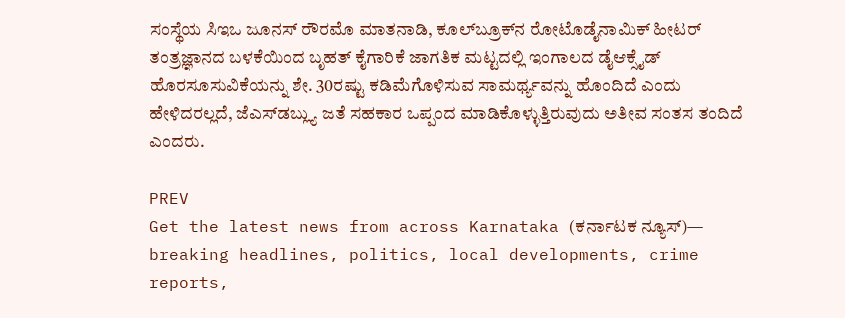ಸಂಸ್ಥೆಯ ಸಿಇಒ ಜೂನಸ್ ರೌರಮೊ ಮಾತನಾಡಿ, ಕೂಲ್‌ಬ್ರೂಕ್‌ನ ರೋಟೊಡೈನಾಮಿಕ್ ಹೀಟರ್ ತಂತ್ರಜ್ಞಾನದ ಬಳಕೆಯಿಂದ ಬೃಹತ್ ಕೈಗಾರಿಕೆ ಜಾಗತಿಕ ಮಟ್ಟದಲ್ಲಿ ಇಂಗಾಲದ ಡೈಆಕ್ಸೈಡ್ ಹೊರಸೂಸುವಿಕೆಯನ್ನು ಶೇ. 30ರಷ್ಟು ಕಡಿಮೆಗೊಳಿಸುವ ಸಾಮರ್ಥ್ಯವನ್ನು ಹೊಂದಿದೆ ಎಂದು ಹೇಳಿದರಲ್ಲದೆ, ಜೆಎಸ್‌ಡಬ್ಲ್ಯು ಜತೆ ಸಹಕಾರ ಒಪ್ಪಂದ ಮಾಡಿಕೊಳ್ಳುತ್ತಿರುವುದು ಅತೀವ ಸಂತಸ ತಂದಿದೆ ಎಂದರು.

PREV
Get the latest news from across Karnataka (ಕರ್ನಾಟಕ ನ್ಯೂಸ್)— breaking headlines, politics, local developments, crime reports,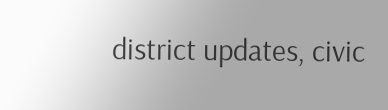district updates, civic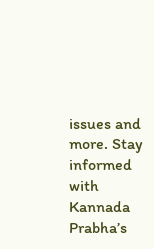issues and more. Stay informed with Kannada Prabha’s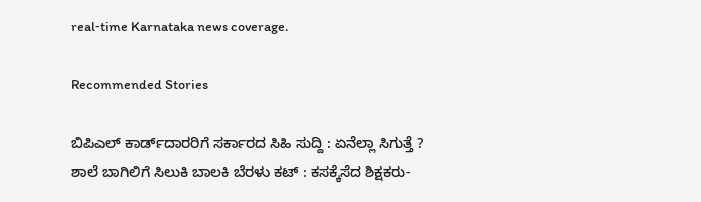real‑time Karnataka news coverage.

Recommended Stories

ಬಿಪಿಎಲ್ ಕಾರ್ಡ್‌ದಾರರಿಗೆ ಸರ್ಕಾರದ ಸಿಹಿ ಸುದ್ದಿ : ಏನೆಲ್ಲಾ ಸಿಗುತ್ತೆ ?
ಶಾಲೆ ಬಾಗಿಲಿಗೆ ಸಿಲುಕಿ ಬಾಲಕಿ ಬೆರಳು ಕಟ್‌ : ಕಸಕ್ಕೆಸೆದ ಶಿಕ್ಷಕರು-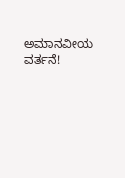ಅಮಾನವೀಯ ವರ್ತನೆ!